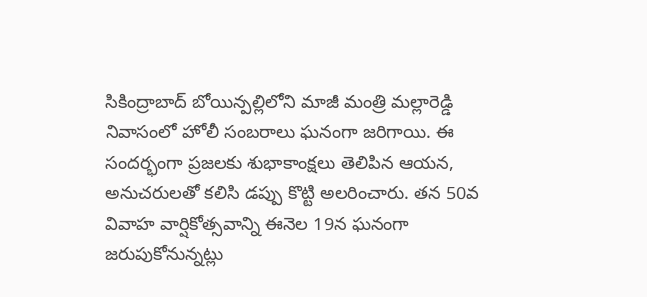సికింద్రాబాద్ బోయిన్పల్లిలోని మాజీ మంత్రి మల్లారెడ్డి నివాసంలో హోలీ సంబరాలు ఘనంగా జరిగాయి. ఈ సందర్భంగా ప్రజలకు శుభాకాంక్షలు తెలిపిన ఆయన, అనుచరులతో కలిసి డప్పు కొట్టి అలరించారు. తన 50వ వివాహ వార్షికోత్సవాన్ని ఈనెల 19న ఘనంగా జరుపుకోనున్నట్లు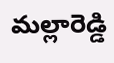మల్లారెడ్డి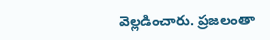వెల్లడించారు. ప్రజలంతా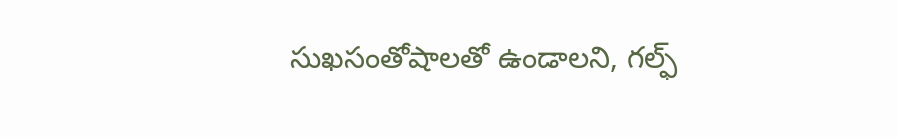సుఖసంతోషాలతో ఉండాలని, గల్ఫ్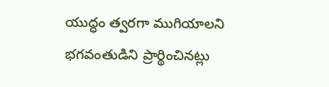యుద్ధం త్వరగా ముగియాలని భగవంతుడిని ప్రార్థించినట్లు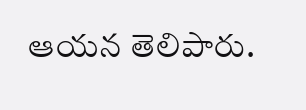ఆయన తెలిపారు.